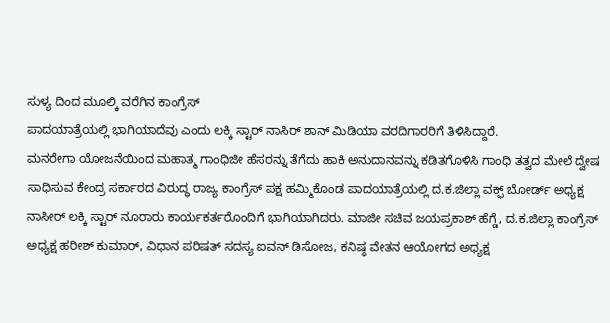ಸುಳ್ಯ ದಿಂದ ಮೂಲ್ಕಿ ವರೆಗಿನ ಕಾಂಗ್ರೆಸ್
ಪಾದಯಾತ್ರೆಯಲ್ಲಿ ಭಾಗಿಯಾದೆವು ಎಂದು ಲಕ್ಕಿ ಸ್ಟಾರ್ ನಾಸಿರ್ ಶಾನ್ ಮಿಡಿಯಾ ವರದಿಗಾರರಿಗೆ ತಿಳಿಸಿದ್ದಾರೆ.
ಮನರೇಗಾ ಯೋಜನೆಯಿಂದ ಮಹಾತ್ಮ ಗಾಂಧಿಜೀ ಹೆಸರನ್ನು ತೆಗೆದು ಹಾಕಿ ಅನುದಾನವನ್ನು ಕಡಿತಗೊಳಿಸಿ ಗಾಂಧಿ ತತ್ವದ ಮೇಲೆ ದ್ವೇಷ ಸಾಧಿಸುವ ಕೇಂದ್ರ ಸರ್ಕಾರದ ವಿರುದ್ಧ ರಾಜ್ಯ ಕಾಂಗ್ರೆಸ್ ಪಕ್ಷ ಹಮ್ಮಿಕೊಂಡ ಪಾದಯಾತ್ರೆಯಲ್ಲಿ ದ.ಕ.ಜಿಲ್ಲಾ ವಕ್ಫ್ ಬೋರ್ಡ್ ಅಧ್ಯಕ್ಷ ನಾಸೀರ್ ಲಕ್ಕಿ ಸ್ಟಾರ್ ನೂರಾರು ಕಾರ್ಯಕರ್ತರೊಂದಿಗೆ ಭಾಗಿಯಾಗಿದರು. ಮಾಜೀ ಸಚಿವ ಜಯಪ್ರಕಾಶ್ ಹೆಗ್ಡೆ, ದ.ಕ.ಜಿಲ್ಲಾ ಕಾಂಗ್ರೆಸ್ ಅಧ್ಯಕ್ಷ ಹರೀಶ್ ಕುಮಾರ್, ವಿಧಾನ ಪರಿಷತ್ ಸದಸ್ಯ ಐವನ್ ಡಿಸೋಜ, ಕನಿಷ್ಠ ವೇತನ ಆಯೋಗದ ಅಧ್ಯಕ್ಷ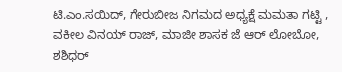ಟಿ.ಎಂ.ಸಯಿದ್, ಗೇರುಬೀಜ ನಿಗಮದ ಅಧ್ಯಕ್ಷೆ ಮಮತಾ ಗಟ್ಟಿ , ವಕೀಲ ವಿನಯ್ ರಾಜ್, ಮಾಜೀ ಶಾಸಕ ಜೆ ಆರ್ ಲೋಬೋ, ಶಶಿಧರ್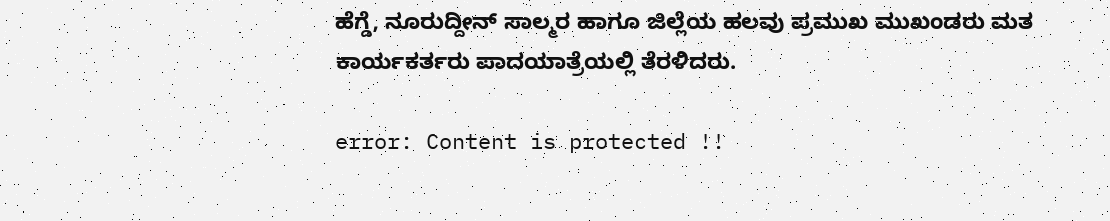ಹೆಗ್ಡೆ, ನೂರುದ್ದೀನ್ ಸಾಲ್ಮರ ಹಾಗೂ ಜಿಲ್ಲೆಯ ಹಲವು ಪ್ರಮುಖ ಮುಖಂಡರು ಮತ ಕಾರ್ಯಕರ್ತರು ಪಾದಯಾತ್ರೆಯಲ್ಲಿ ತೆರಳಿದರು.

error: Content is protected !!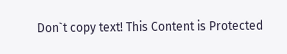Don`t copy text! This Content is Protected